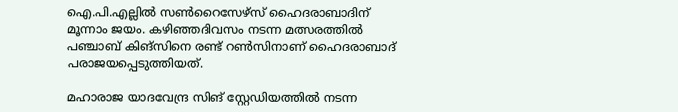ഐ.പി.എല്ലില്‍ സണ്‍റൈസേഴ്സ് ഹൈദരാബാദിന് മൂന്നാം ജയം. കഴിഞ്ഞദിവസം നടന്ന മത്സരത്തില്‍ പഞ്ചാബ് കിങ്സിനെ രണ്ട് റണ്‍സിനാണ് ഹൈദരാബാദ് പരാജയപ്പെടുത്തിയത്.

മഹാരാജ യാദവേന്ദ്ര സിങ് സ്റ്റേഡിയത്തില്‍ നടന്ന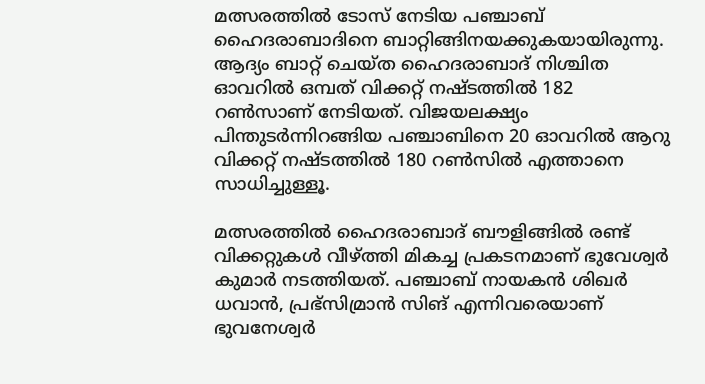മത്സരത്തില്‍ ടോസ് നേടിയ പഞ്ചാബ് ഹൈദരാബാദിനെ ബാറ്റിങ്ങിനയക്കുകയായിരുന്നു. ആദ്യം ബാറ്റ് ചെയ്ത ഹൈദരാബാദ് നിശ്ചിത ഓവറില്‍ ഒമ്പത് വിക്കറ്റ് നഷ്ടത്തില്‍ 182 റണ്‍സാണ് നേടിയത്. വിജയലക്ഷ്യം പിന്തുടര്‍ന്നിറങ്ങിയ പഞ്ചാബിനെ 20 ഓവറില്‍ ആറു വിക്കറ്റ് നഷ്ടത്തില്‍ 180 റണ്‍സില്‍ എത്താനെ സാധിച്ചുള്ളൂ.

മത്സരത്തില്‍ ഹൈദരാബാദ് ബൗളിങ്ങില്‍ രണ്ട് വിക്കറ്റുകള്‍ വീഴ്ത്തി മികച്ച പ്രകടനമാണ് ഭുവേശ്വര്‍ കുമാര്‍ നടത്തിയത്. പഞ്ചാബ് നായകന്‍ ശിഖര്‍ ധവാന്‍, പ്രഭ്‌സിമ്രാന്‍ സിങ് എന്നിവരെയാണ് ഭുവനേശ്വര്‍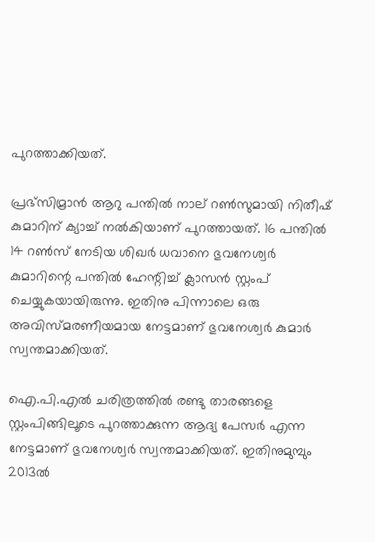പുറത്താക്കിയത്.

പ്രഭ്‌സിമ്രാന്‍ ആറു പന്തില്‍ നാല് റണ്‍സുമായി നിതീഷ് കുമാറിന് ക്യാച്ച് നല്‍കിയാണ് പുറത്തായത്. 16 പന്തില്‍ 14 റണ്‍സ് നേടിയ ശിഖര്‍ ധവാനെ ഭുവനേശ്വര്‍ കുമാറിന്റെ പന്തില്‍ ഹേന്റിച്ച് ക്ലാസന്‍ സ്റ്റംപ് ചെയ്യുകയായിരുന്നു. ഇതിനു പിന്നാലെ ഒരു അവിസ്മരണീയമായ നേട്ടമാണ് ഭുവനേശ്വര്‍ കുമാര്‍ സ്വന്തമാക്കിയത്.

ഐ.പി.എല്‍ ചരിത്രത്തില്‍ രണ്ടു താരങ്ങളെ സ്റ്റംപിങ്ങിലൂടെ പുറത്താക്കുന്ന ആദ്യ പേസര്‍ എന്ന നേട്ടമാണ് ഭുവനേശ്വര്‍ സ്വന്തമാക്കിയത്. ഇതിനുമുമ്പും 2013ല്‍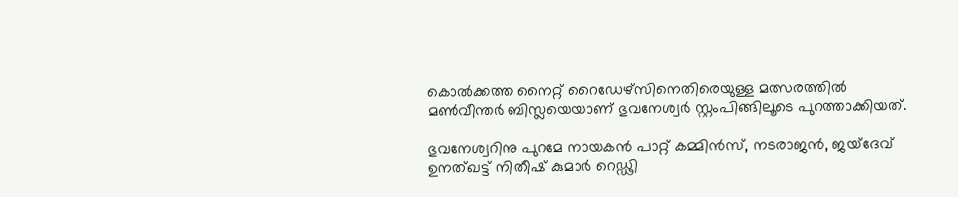കൊല്‍ക്കത്ത നൈറ്റ് റൈഡേഴ്‌സിനെതിരെയുള്ള മത്സരത്തില്‍ മണ്‍വീന്തര്‍ ബിസ്ലയെയാണ് ഭുവനേശ്വര്‍ സ്റ്റംപിങ്ങിലൂടെ പുറത്താക്കിയത്.

ഭുവനേശ്വറിനു പുറമേ നായകന്‍ പാറ്റ് കമ്മിന്‍സ്, നടരാജന്‍, ജയ്‌ദേവ് ഉനത്ഖട്ട് നിതീഷ് കുമാര്‍ റെഡ്ഢി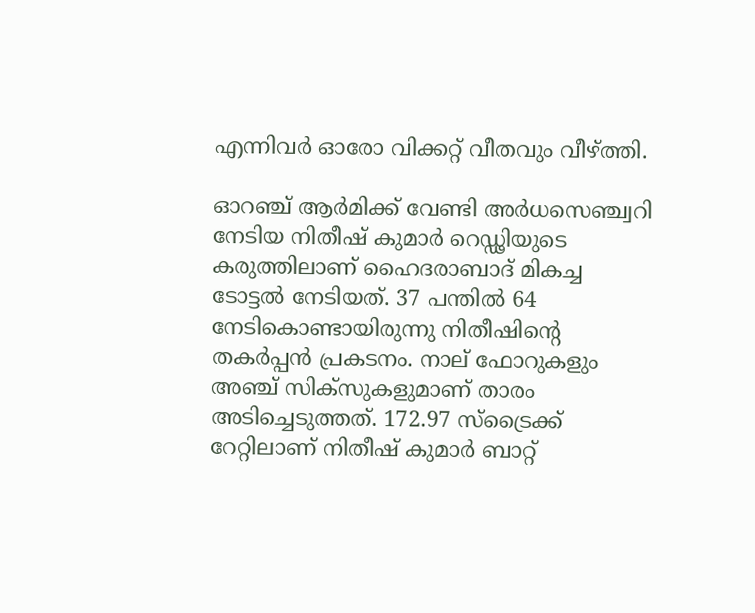എന്നിവര്‍ ഓരോ വിക്കറ്റ് വീതവും വീഴ്ത്തി.

ഓറഞ്ച് ആര്‍മിക്ക് വേണ്ടി അര്‍ധസെഞ്ച്വറി നേടിയ നിതീഷ് കുമാര്‍ റെഡ്ഢിയുടെ കരുത്തിലാണ് ഹൈദരാബാദ് മികച്ച ടോട്ടല്‍ നേടിയത്. 37 പന്തില്‍ 64 നേടികൊണ്ടായിരുന്നു നിതീഷിന്റെ തകര്‍പ്പന്‍ പ്രകടനം. നാല് ഫോറുകളും അഞ്ച് സിക്‌സുകളുമാണ് താരം അടിച്ചെടുത്തത്. 172.97 സ്‌ട്രൈക്ക് റേറ്റിലാണ് നിതീഷ് കുമാര്‍ ബാറ്റ്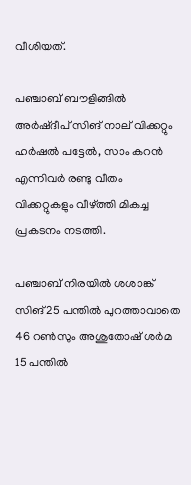വീശിയത്.

പഞ്ചാബ് ബൗളിങ്ങില്‍ അര്‍ഷ്ദീപ് സിങ് നാല് വിക്കറ്റും ഹര്‍ഷല്‍ പട്ടേല്‍, സാം കറന്‍ എന്നിവര്‍ രണ്ടു വീതം വിക്കറ്റുകളും വീഴ്ത്തി മികച്ച പ്രകടനം നടത്തി.

പഞ്ചാബ് നിരയില്‍ ശശാങ്ക് സിങ് 25 പന്തില്‍ പുറത്താവാതെ 46 റണ്‍സും അശുതോഷ് ശര്‍മ 15 പന്തില്‍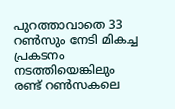പുറത്താവാതെ 33 റണ്‍സും നേടി മികച്ച പ്രകടനം നടത്തിയെങ്കിലും രണ്ട് റണ്‍സകലെ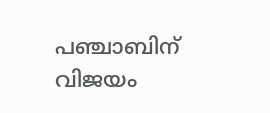പഞ്ചാബിന് വിജയം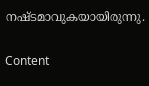നഷ്ടമാവുകയായിരുന്നു.

Content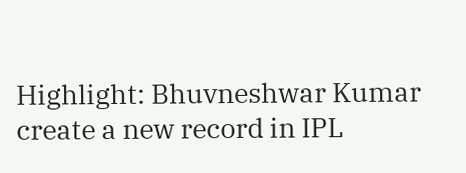Highlight: Bhuvneshwar Kumar create a new record in IPL